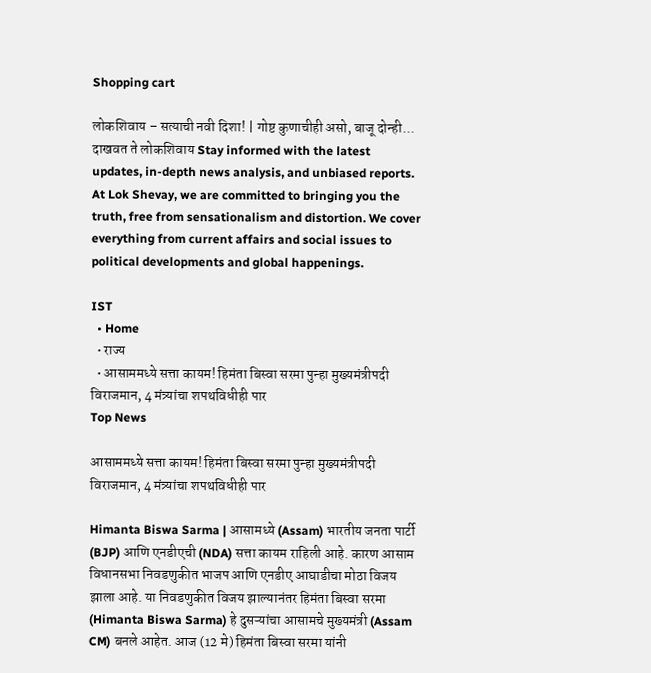Shopping cart

लोकशिवाय – सत्याची नवी दिशा! | गोष्ट कुणाचीही असो, बाजू दोन्ही... दाखवत ते लोकशिवाय Stay informed with the latest updates, in-depth news analysis, and unbiased reports. At Lok Shevay, we are committed to bringing you the truth, free from sensationalism and distortion. We cover everything from current affairs and social issues to political developments and global happenings.

IST
  • Home
  • राज्य
  • आसाममध्ये सत्ता कायम! हिमंता बिस्वा सरमा पुन्हा मुख्यमंत्रीपदी विराजमान, 4 मंत्र्यांचा शपथविधीही पार
Top News

आसाममध्ये सत्ता कायम! हिमंता बिस्वा सरमा पुन्हा मुख्यमंत्रीपदी विराजमान, 4 मंत्र्यांचा शपथविधीही पार

Himanta Biswa Sarma | आसामध्ये (Assam) भारतीय जनता पार्टी (BJP) आणि एनडीएची (NDA) सत्ता कायम राहिली आहे. कारण आसाम विधानसभा निवडणुकीत भाजप आणि एनडीए आघाडीचा मोठा विजय झाला आहे. या निवडणुकीत विजय झाल्यानंतर हिमंता बिस्वा सरमा (Himanta Biswa Sarma) हे दुसऱ्यांचा आसामचे मुख्यमंत्री (Assam CM) बनले आहेत. आज (12 मे) हिमंता बिस्वा सरमा यांनी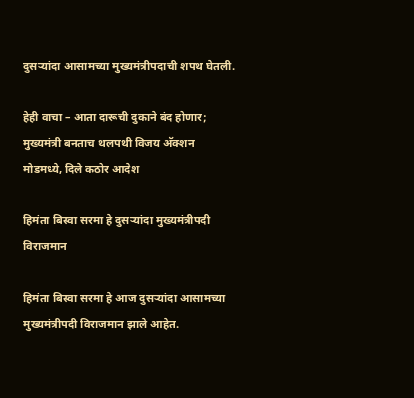दुसऱ्यांदा आसामच्या मुख्यमंत्रीपदाची शपथ घेतली.

हेही वाचा – आता दारूची दुकाने बंद होणार; मुख्यमंत्री बनताच थलपथी विजय अ‍ॅक्शन मोडमध्ये, दिले कठोर आदेश

हिमंता बिस्वा सरमा हे दुसऱ्यांदा मुख्यमंत्रीपदी विराजमान

हिमंता बिस्वा सरमा हे आज दुसऱ्यांदा आसामच्या मुख्यमंत्रीपदी विराजमान झाले आहेत.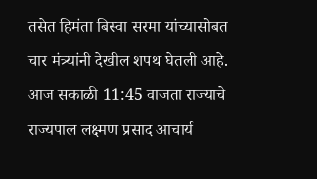तसेत हिमंता बिस्वा सरमा यांच्यासोबत चार मंत्र्‍यांनी देखील शपथ घेतली आहे. आज सकाळी 11:45 वाजता राज्याचे राज्यपाल लक्ष्मण प्रसाद आचार्य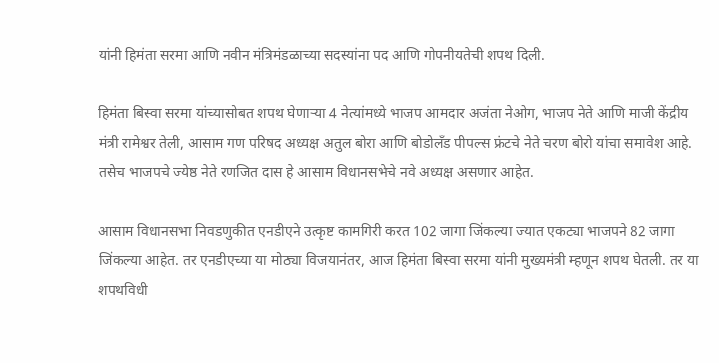यांनी हिमंता सरमा आणि नवीन मंत्रिमंडळाच्या सदस्यांना पद आणि गोपनीयतेची शपथ दिली.

हिमंता बिस्वा सरमा यांच्यासोबत शपथ घेणाऱ्या 4 नेत्यांमध्ये भाजप आमदार अजंता नेओग, भाजप नेते आणि माजी केंद्रीय मंत्री रामेश्वर तेली, आसाम गण परिषद अध्यक्ष अतुल बोरा आणि बोडोलँड पीपल्स फ्रंटचे नेते चरण बोरो यांचा समावेश आहे. तसेच भाजपचे ज्येष्ठ नेते रणजित दास हे आसाम विधानसभेचे नवे अध्यक्ष असणार आहेत.

आसाम विधानसभा निवडणुकीत एनडीएने उत्कृष्ट कामगिरी करत 102 जागा जिंकल्या ज्यात एकट्या भाजपने 82 जागा जिंकल्या आहेत. तर एनडीएच्या या मोठ्या विजयानंतर, आज हिमंता बिस्वा सरमा यांनी मुख्यमंत्री म्हणून शपथ घेतली. तर या शपथविधी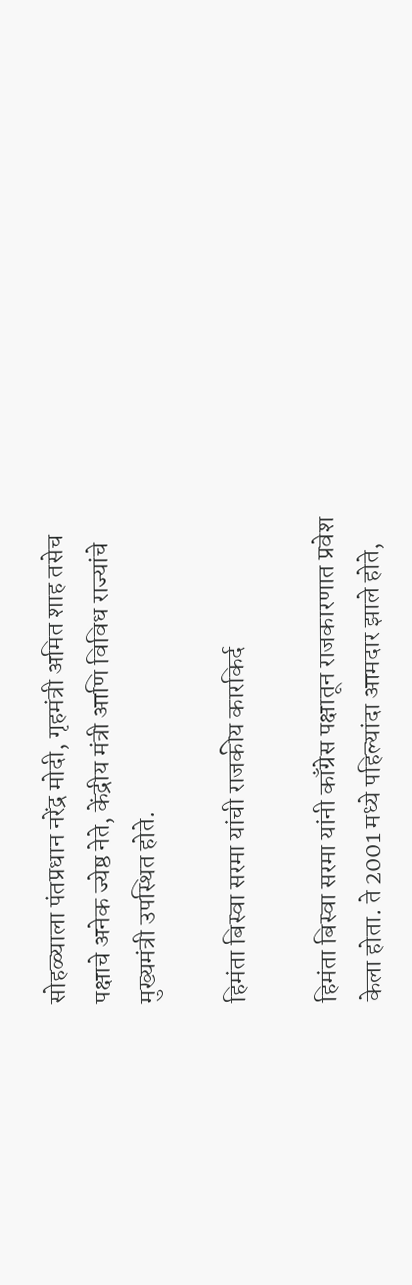सोहळ्याला पंतप्रधान नरेंद्र मोदी, गृहमंत्री अमित शाह तसेच पक्षाचे अनेक ज्येष्ठ नेते, केंद्रीय मंत्री आणि विविध राज्यांचे मुख्यमंत्री उपस्थित होते.

हिमंता बिस्वा सरमा यांची राजकीय कारकिर्द

हिमंता बिस्वा सरमा यांनी काँग्रेस पक्षातून राजकारणात प्रवेश केला होता. ते 2001 मध्ये पहिल्यांदा आमदार झाले होते,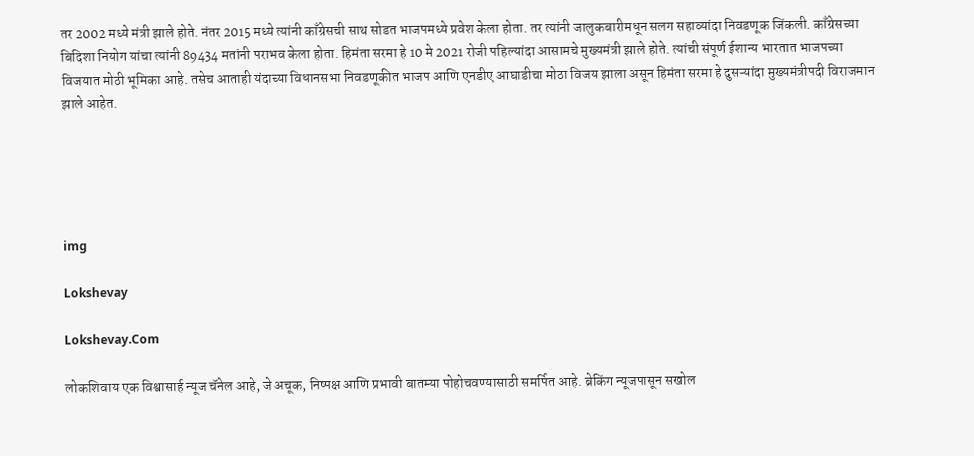तर 2002 मध्ये मंत्री झाले होते. नंतर 2015 मध्ये त्यांनी काँग्रेसची साथ सोडत भाजपमध्ये प्रवेश केला होता. तर त्यांनी जालुकबारीमधून सलग सहाव्यांदा निवडणूक जिंकली. काँग्रेसच्या बिदिशा नियोग यांचा त्यांनी 89434 मतांनी पराभव केला होता. हिमंता सरमा हे 10 मे 2021 रोजी पहिल्यांदा आसामचे मुख्यमंत्री झाले होते. त्यांची संपूर्ण ईशान्य भारतात भाजपच्या विजयात मोठी भूमिका आहे. तसेच आताही यंदाच्या विधानसभा निवडणूकीत भाजप आणि एनडीए आघाडीचा मोठा विजय झाला असून हिमंता सरमा हे दुसऱ्यांदा मुख्यमंत्रीपदी विराजमान झाले आहेत.





img

Lokshevay

Lokshevay.Com

लोकशिवाय एक विश्वासार्ह न्यूज चॅनेल आहे, जे अचूक, निष्पक्ष आणि प्रभावी बातम्या पोहोचवण्यासाठी समर्पित आहे. ब्रेकिंग न्यूजपासून सखोल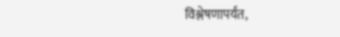विश्लेषणापर्यंत,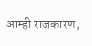आम्ही राजकारण,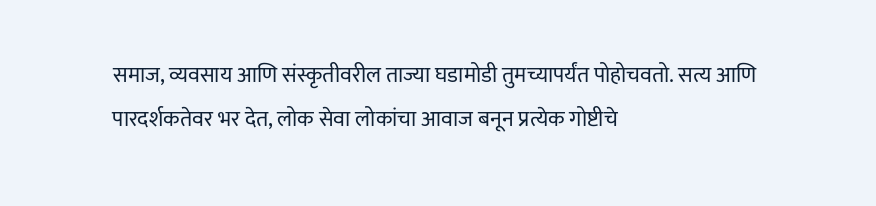समाज, व्यवसाय आणि संस्कृतीवरील ताज्या घडामोडी तुमच्यापर्यंत पोहोचवतो. सत्य आणि पारदर्शकतेवर भर देत, लोक सेवा लोकांचा आवाज बनून प्रत्येक गोष्टीचे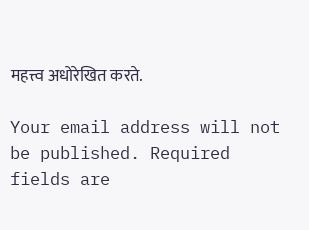महत्त्व अधोरेखित करते.

Your email address will not be published. Required fields are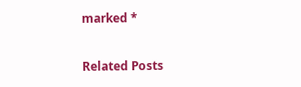marked *

Related Posts